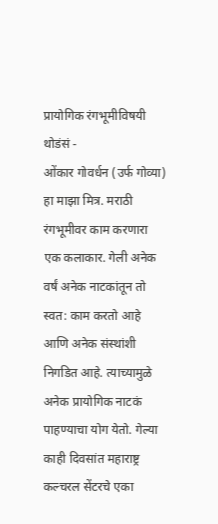प्रायोगिक रंगभूमीविषयी थोडंसं -
ओंकार गोवर्धन (उर्फ गोव्या) हा माझा मित्र. मराठी रंगभूमीवर काम करणारा एक कलाकार. गेली अनेक वर्षं अनेक नाटकांतून तो स्वत: काम करतो आहे आणि अनेक संस्थांशी निगडित आहे. त्याच्यामुळे अनेक प्रायोगिक नाटकं पाहण्याचा योग येतो. गेल्या काही दिवसांत महाराष्ट्र कल्चरल सेंटरचे एका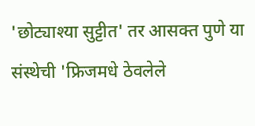'छोट्याश्या सुट्टीत' तर आसक्त पुणे या संस्थेची 'फ्रिजमधे ठेवलेले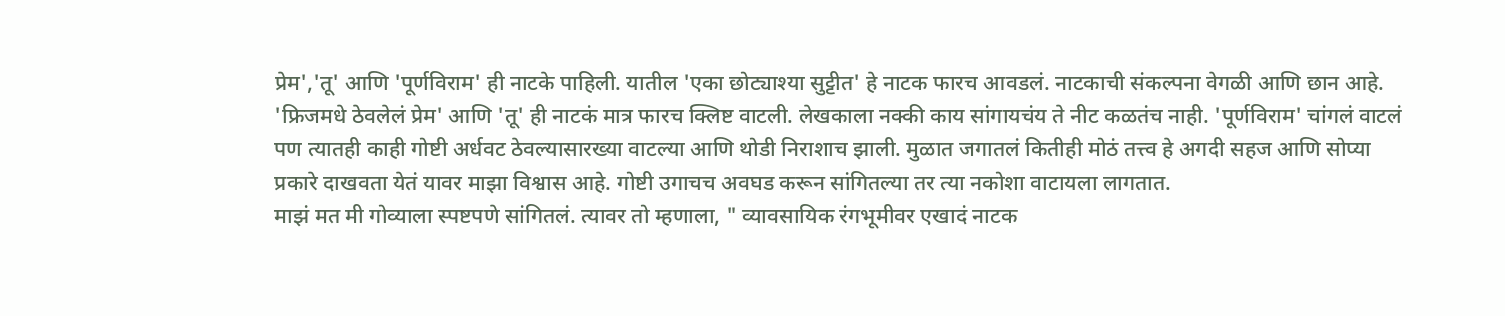प्रेम','तू' आणि 'पूर्णविराम' ही नाटके पाहिली. यातील 'एका छोट्याश्या सुट्टीत' हे नाटक फारच आवडलं. नाटकाची संकल्पना वेगळी आणि छान आहे. 'फ्रिजमधे ठेवलेलं प्रेम' आणि 'तू' ही नाटकं मात्र फारच क्लिष्ट वाटली. लेखकाला नक्की काय सांगायचंय ते नीट कळतंच नाही. 'पूर्णविराम' चांगलं वाटलं पण त्यातही काही गोष्टी अर्धवट ठेवल्यासारख्या वाटल्या आणि थोडी निराशाच झाली. मुळात जगातलं कितीही मोठं तत्त्व हे अगदी सहज आणि सोप्या प्रकारे दाखवता येतं यावर माझा विश्वास आहे. गोष्टी उगाचच अवघड करून सांगितल्या तर त्या नकोशा वाटायला लागतात.
माझं मत मी गोव्याला स्पष्टपणे सांगितलं. त्यावर तो म्हणाला, " व्यावसायिक रंगभूमीवर एखादं नाटक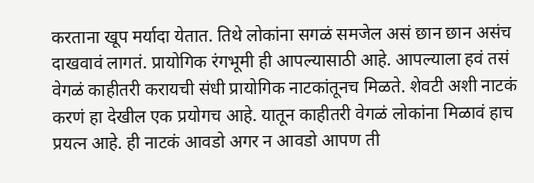करताना खूप मर्यादा येतात. तिथे लोकांना सगळं समजेल असं छान छान असंच दाखवावं लागतं. प्रायोगिक रंगभूमी ही आपल्यासाठी आहे. आपल्याला हवं तसं वेगळं काहीतरी करायची संधी प्रायोगिक नाटकांतूनच मिळते. शेवटी अशी नाटकं करणं हा देखील एक प्रयोगच आहे. यातून काहीतरी वेगळं लोकांना मिळावं हाच प्रयत्न आहे. ही नाटकं आवडो अगर न आवडो आपण ती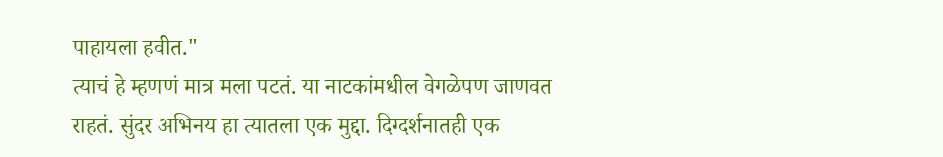पाहायला हवीत."
त्याचं हे म्हणणं मात्र मला पटतं. या नाटकांमधील वेगळेपण जाणवत राहतं. सुंदर अभिनय हा त्यातला एक मुद्दा. दिग्दर्शनातही एक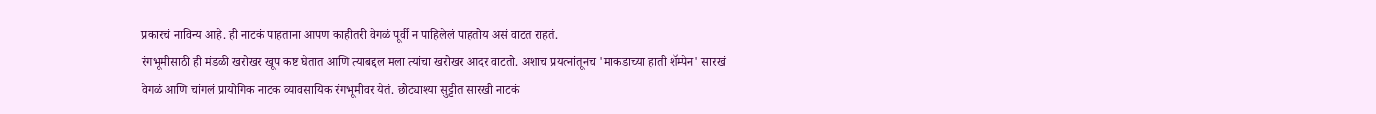प्रकारचं नाविन्य आहे. ही नाटकं पाहताना आपण काहीतरी वेगळं पूर्वी न पाहिलेलं पाहतोय असं वाटत राहतं.
रंगभूमीसाठी ही मंडळी खरोखर खूप कष्ट घेतात आणि त्याबद्दल मला त्यांचा खरोखर आदर वाटतो. अशाच प्रयत्नांतूनच 'माकडाच्या हाती शॅम्पेन' सारखं वेगळं आणि चांगलं प्रायोगिक नाटक व्यावसायिक रंगभूमीवर येतं. छोट्याश्या सुट्टीत सारखी नाटकं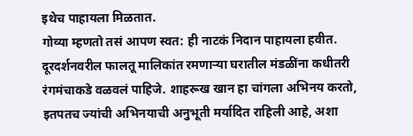इथेच पाहायला मिळतात.
गोव्या म्हणतो तसं आपण स्वत: ही नाटकं निदान पाहायला हवीत. दूरदर्शनवरील फालतू मालिकांत रमणाऱ्या घरातील मंडळींना कधीतरी रंगमंचाकडे वळवलं पाहिजे. शाहरूख खान हा चांगला अभिनय करतो, इतपतच ज्यांची अभिनयाची अनुभूती मर्यादित राहिली आहे, अशा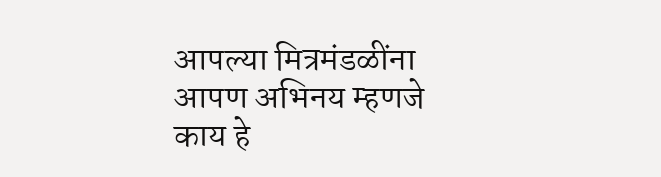आपल्या मित्रमंडळींना आपण अभिनय म्हणजे काय हे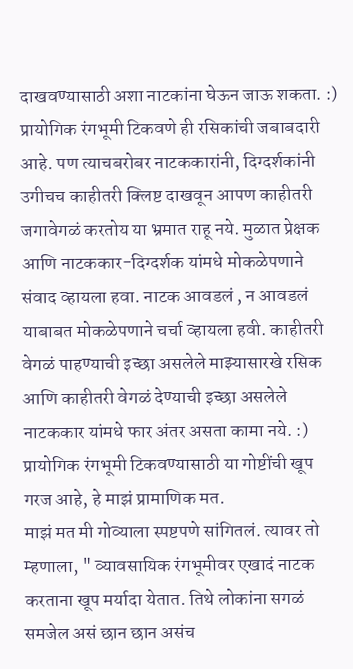दाखवण्यासाठी अशा नाटकांना घेऊन जाऊ शकता. :)
प्रायोगिक रंगभूमी टिकवणे ही रसिकांची जबाबदारी आहे. पण त्याचबरोबर नाटककारांनी, दिग्दर्शकांनी उगीचच काहीतरी क्लिष्ट दाखवून आपण काहीतरी जगावेगळं करतोय या भ्रमात राहू नये. मुळात प्रेक्षक आणि नाटककार-दिग्दर्शक यांमधे मोकळेपणाने संवाद व्हायला हवा. नाटक आवडलं , न आवडलं याबाबत मोकळेपणाने चर्चा व्हायला हवी. काहीतरी वेगळं पाहण्याची इच्छा असलेले माझ्यासारखे रसिक आणि काहीतरी वेगळं देण्याची इच्छा असलेले नाटककार यांमधे फार अंतर असता कामा नये. :) प्रायोगिक रंगभूमी टिकवण्यासाठी या गोष्टींची खूप गरज आहे, हे माझं प्रामाणिक मत.
माझं मत मी गोव्याला स्पष्टपणे सांगितलं. त्यावर तो म्हणाला, " व्यावसायिक रंगभूमीवर एखादं नाटक करताना खूप मर्यादा येतात. तिथे लोकांना सगळं समजेल असं छान छान असंच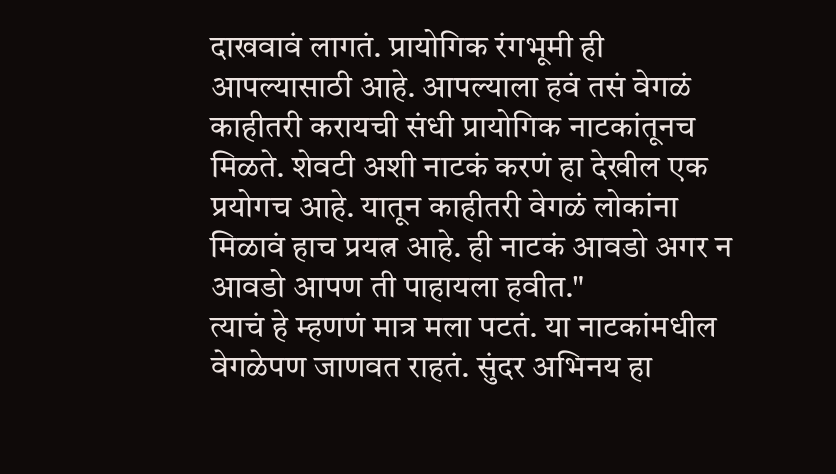दाखवावं लागतं. प्रायोगिक रंगभूमी ही आपल्यासाठी आहे. आपल्याला हवं तसं वेगळं काहीतरी करायची संधी प्रायोगिक नाटकांतूनच मिळते. शेवटी अशी नाटकं करणं हा देखील एक प्रयोगच आहे. यातून काहीतरी वेगळं लोकांना मिळावं हाच प्रयत्न आहे. ही नाटकं आवडो अगर न आवडो आपण ती पाहायला हवीत."
त्याचं हे म्हणणं मात्र मला पटतं. या नाटकांमधील वेगळेपण जाणवत राहतं. सुंदर अभिनय हा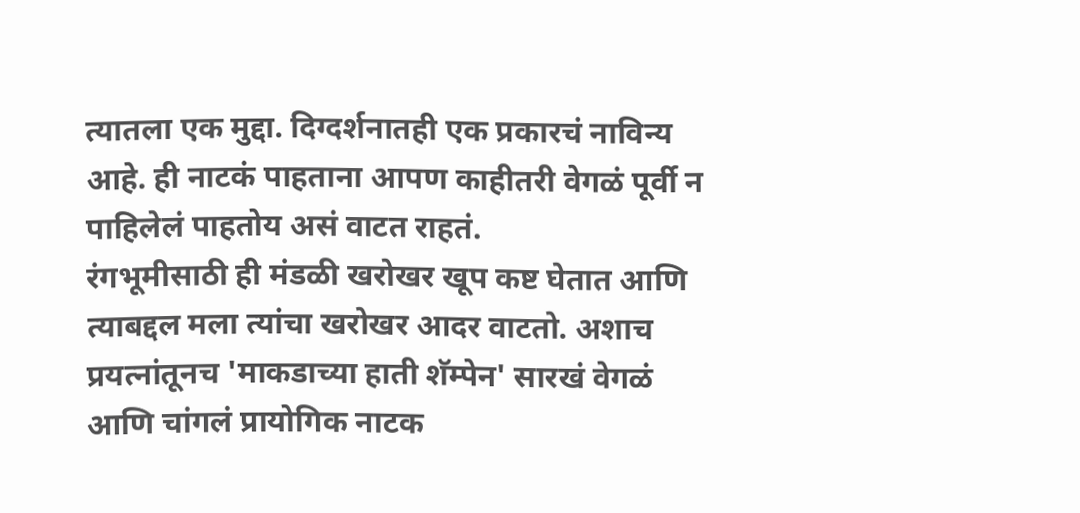त्यातला एक मुद्दा. दिग्दर्शनातही एक प्रकारचं नाविन्य आहे. ही नाटकं पाहताना आपण काहीतरी वेगळं पूर्वी न पाहिलेलं पाहतोय असं वाटत राहतं.
रंगभूमीसाठी ही मंडळी खरोखर खूप कष्ट घेतात आणि त्याबद्दल मला त्यांचा खरोखर आदर वाटतो. अशाच प्रयत्नांतूनच 'माकडाच्या हाती शॅम्पेन' सारखं वेगळं आणि चांगलं प्रायोगिक नाटक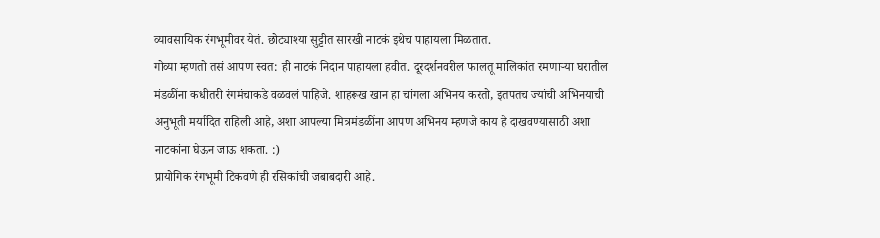व्यावसायिक रंगभूमीवर येतं. छोट्याश्या सुट्टीत सारखी नाटकं इथेच पाहायला मिळतात.
गोव्या म्हणतो तसं आपण स्वत: ही नाटकं निदान पाहायला हवीत. दूरदर्शनवरील फालतू मालिकांत रमणाऱ्या घरातील मंडळींना कधीतरी रंगमंचाकडे वळवलं पाहिजे. शाहरूख खान हा चांगला अभिनय करतो, इतपतच ज्यांची अभिनयाची अनुभूती मर्यादित राहिली आहे, अशा आपल्या मित्रमंडळींना आपण अभिनय म्हणजे काय हे दाखवण्यासाठी अशा नाटकांना घेऊन जाऊ शकता. :)
प्रायोगिक रंगभूमी टिकवणे ही रसिकांची जबाबदारी आहे.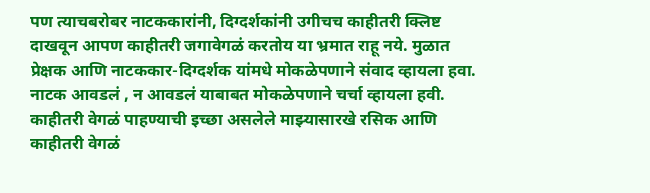पण त्याचबरोबर नाटककारांनी, दिग्दर्शकांनी उगीचच काहीतरी क्लिष्ट दाखवून आपण काहीतरी जगावेगळं करतोय या भ्रमात राहू नये. मुळात प्रेक्षक आणि नाटककार-दिग्दर्शक यांमधे मोकळेपणाने संवाद व्हायला हवा. नाटक आवडलं , न आवडलं याबाबत मोकळेपणाने चर्चा व्हायला हवी. काहीतरी वेगळं पाहण्याची इच्छा असलेले माझ्यासारखे रसिक आणि काहीतरी वेगळं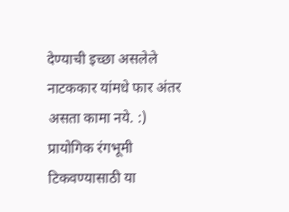देण्याची इच्छा असलेले नाटककार यांमधे फार अंतर असता कामा नये. :) प्रायोगिक रंगभूमी टिकवण्यासाठी या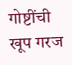गोष्टींची खूप गरज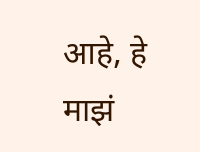आहे, हे माझं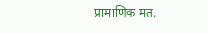प्रामाणिक मत.